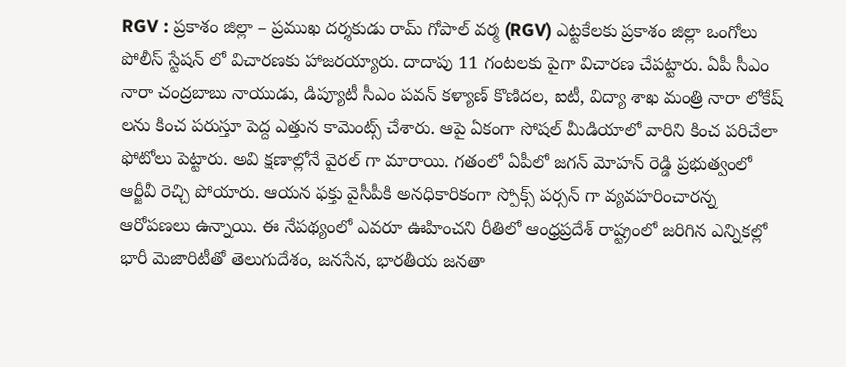RGV : ప్రకాశం జిల్లా – ప్రముఖ దర్శకుడు రామ్ గోపాల్ వర్మ (RGV) ఎట్టకేలకు ప్రకాశం జిల్లా ఒంగోలు పోలీస్ స్టేషన్ లో విచారణకు హాజరయ్యారు. దాదాపు 11 గంటలకు పైగా విచారణ చేపట్టారు. ఏపీ సీఎం నారా చంద్రబాబు నాయుడు, డిప్యూటీ సీఎం పవన్ కళ్యాణ్ కొణిదల, ఐటీ, విద్యా శాఖ మంత్రి నారా లోకేష్ లను కించ పరుస్తూ పెద్ద ఎత్తున కామెంట్స్ చేశారు. ఆపై ఏకంగా సోషల్ మీడియాలో వారిని కించ పరిచేలా ఫోటోలు పెట్టారు. అవి క్షణాల్లోనే వైరల్ గా మారాయి. గతంలో ఏపీలో జగన్ మోహన్ రెడ్డి ప్రభుత్వంలో ఆర్జీవీ రెచ్చి పోయారు. ఆయన ఫక్తు వైసీపీకి అనధికారికంగా స్పోక్స్ పర్సన్ గా వ్యవహరించారన్న ఆరోపణలు ఉన్నాయి. ఈ నేపథ్యంలో ఎవరూ ఊహించని రీతిలో ఆంధ్రప్రదేశ్ రాష్ట్రంలో జరిగిన ఎన్నికల్లో భారీ మెజారిటీతో తెలుగుదేశం, జనసేన, భారతీయ జనతా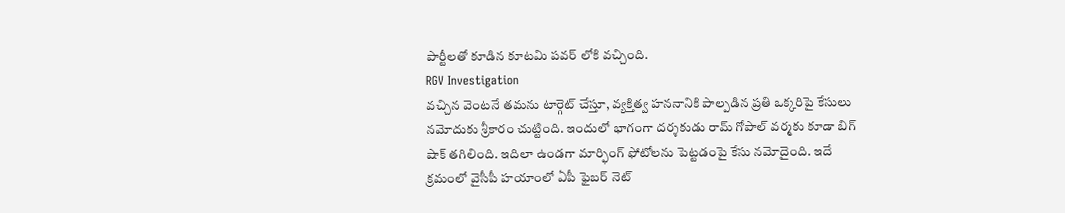పార్టీలతో కూడిన కూటమి పవర్ లోకి వచ్చింది.
RGV Investigation
వచ్చిన వెంటనే తమను టార్గెట్ చేస్తూ, వ్యక్తిత్వ హననానికి పాల్పడిన ప్రతి ఒక్కరిపై కేసులు నమోదుకు శ్రీకారం చుట్టింది. ఇందులో భాగంగా దర్శకుడు రామ్ గోపాల్ వర్మకు కూడా బిగ్ షాక్ తగిలింది. ఇదిలా ఉండగా మార్ఫింగ్ ఫోటోలను పెట్టడంపై కేసు నమోదైంది. ఇదే క్రమంలో వైసీపీ హయాంలో ఏపీ ఫైబర్ నెట్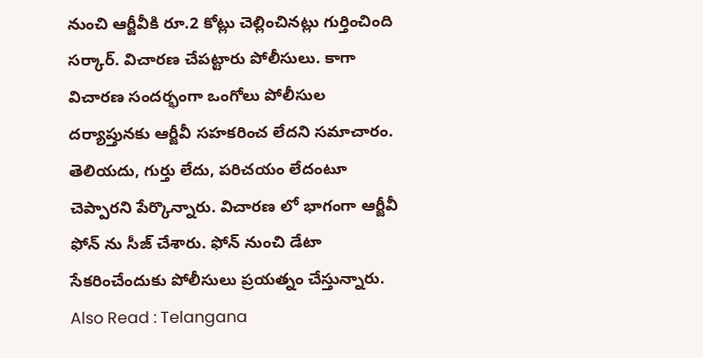నుంచి ఆర్జీవీకి రూ.2 కోట్లు చెల్లించినట్లు గుర్తించింది సర్కార్. విచారణ చేపట్టారు పోలీసులు. కాగా విచారణ సందర్భంగా ఒంగోలు పోలీసుల దర్యాప్తునకు ఆర్జీవీ సహకరించ లేదని సమాచారం. తెలియదు, గుర్తు లేదు, పరిచయం లేదంటూ చెప్పారని పేర్కొన్నారు. విచారణ లో భాగంగా ఆర్జీవీ ఫోన్ ను సీజ్ చేశారు. ఫోన్ నుంచి డేటా సేకరించేందుకు పోలీసులు ప్రయత్నం చేస్తున్నారు.
Also Read : Telangana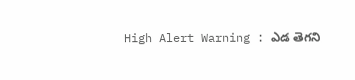High Alert Warning : ఎడ తెగని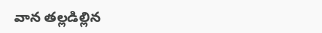వాన తల్లడిల్లిన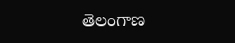తెలంగాణ